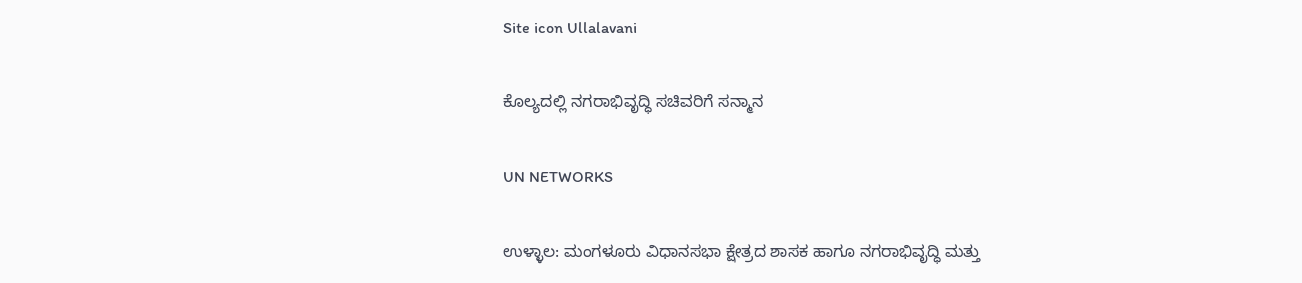Site icon Ullalavani

ಕೊಲ್ಯದಲ್ಲಿ ನಗರಾಭಿವೃದ್ಧಿ ಸಚಿವರಿಗೆ ಸನ್ಮಾನ

UN NETWORKS

ಉಳ್ಳಾಲ: ಮಂಗಳೂರು ವಿಧಾನಸಭಾ ಕ್ಷೇತ್ರದ ಶಾಸಕ ಹಾಗೂ ನಗರಾಭಿವೃದ್ಧಿ ಮತ್ತು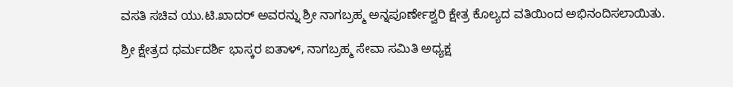ವಸತಿ ಸಚಿವ ಯು.ಟಿ.ಖಾದರ್ ಅವರನ್ನು ಶ್ರೀ ನಾಗಬ್ರಹ್ಮ ಅನ್ನಪೂರ್ಣೇಶ್ವರಿ ಕ್ಷೇತ್ರ ಕೊಲ್ಯದ ವತಿಯಿಂದ ಅಭಿನಂದಿಸಲಾಯಿತು.

ಶ್ರೀ ಕ್ಷೇತ್ರದ ಧರ್ಮದರ್ಶಿ ಭಾಸ್ಕರ ಐತಾಳ್, ನಾಗಬ್ರಹ್ಮ ಸೇವಾ ಸಮಿತಿ ಅಧ್ಯಕ್ಷ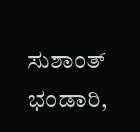ಸುಶಾಂತ್ ಭಂಡಾರಿ,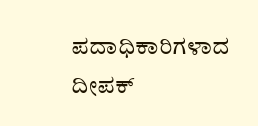ಪದಾಧಿಕಾರಿಗಳಾದ ದೀಪಕ್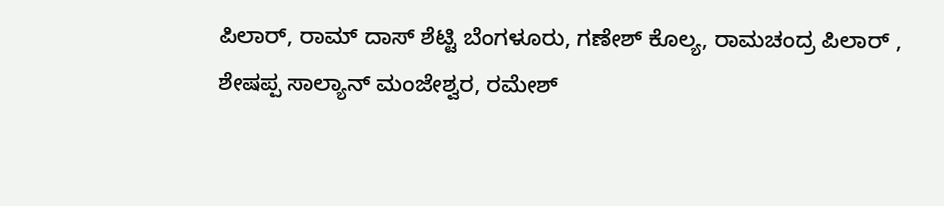ಪಿಲಾರ್, ರಾಮ್ ದಾಸ್ ಶೆಟ್ಟಿ ಬೆಂಗಳೂರು, ಗಣೇಶ್ ಕೊಲ್ಯ, ರಾಮಚಂದ್ರ ಪಿಲಾರ್ , ಶೇಷಪ್ಪ ಸಾಲ್ಯಾನ್ ಮಂಜೇಶ್ವರ, ರಮೇಶ್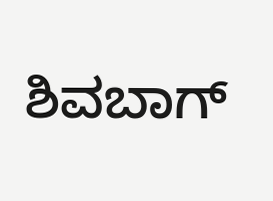ಶಿವಬಾಗ್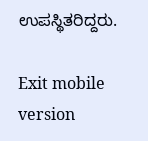ಉಪಸ್ಥಿತರಿದ್ದರು.

Exit mobile version